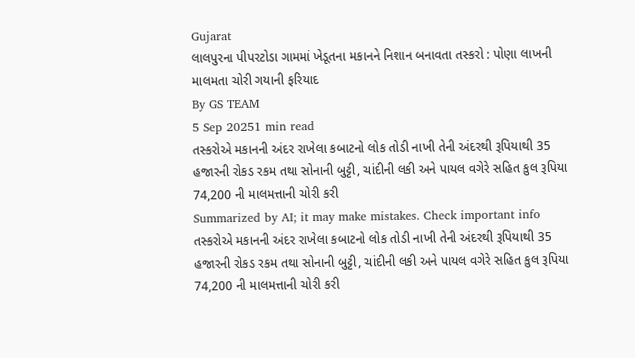Gujarat
લાલપુરના પીપરટોડા ગામમાં ખેડૂતના મકાનને નિશાન બનાવતા તસ્કરો : પોણા લાખની માલમતા ચોરી ગયાની ફરિયાદ
By GS TEAM
5 Sep 20251 min read
તસ્કરોએ મકાનની અંદર રાખેલા કબાટનો લોક તોડી નાખી તેની અંદરથી રૂપિયાથી 35 હજારની રોકડ રકમ તથા સોનાની બુટ્ટી, ચાંદીની લકી અને પાયલ વગેરે સહિત કુલ રૂપિયા 74,200 ની માલમત્તાની ચોરી કરી
Summarized by AI; it may make mistakes. Check important info
તસ્કરોએ મકાનની અંદર રાખેલા કબાટનો લોક તોડી નાખી તેની અંદરથી રૂપિયાથી 35 હજારની રોકડ રકમ તથા સોનાની બુટ્ટી, ચાંદીની લકી અને પાયલ વગેરે સહિત કુલ રૂપિયા 74,200 ની માલમત્તાની ચોરી કરી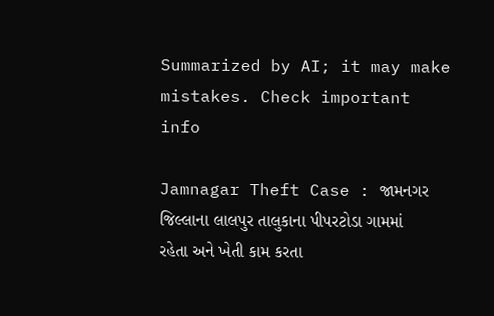Summarized by AI; it may make mistakes. Check important info

Jamnagar Theft Case : જામનગર જિલ્લાના લાલપુર તાલુકાના પીપરટોડા ગામમાં રહેતા અને ખેતી કામ કરતા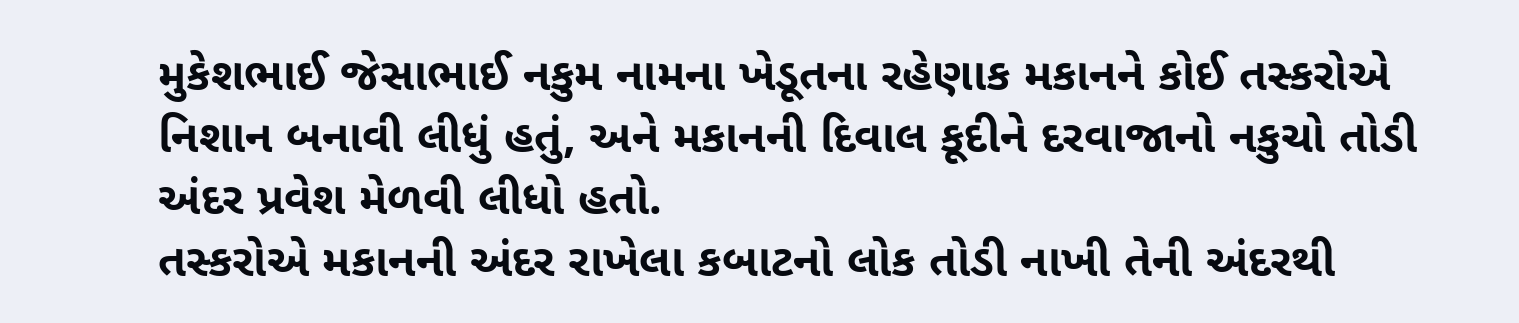મુકેશભાઈ જેસાભાઈ નકુમ નામના ખેડૂતના રહેણાક મકાનને કોઈ તસ્કરોએ નિશાન બનાવી લીધું હતું, અને મકાનની દિવાલ કૂદીને દરવાજાનો નકુચો તોડી અંદર પ્રવેશ મેળવી લીધો હતો.
તસ્કરોએ મકાનની અંદર રાખેલા કબાટનો લોક તોડી નાખી તેની અંદરથી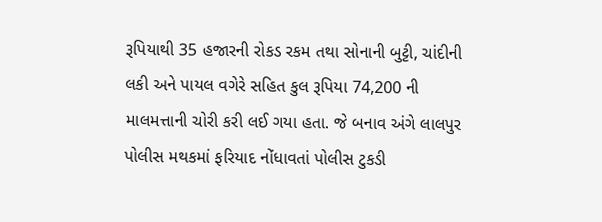રૂપિયાથી 35 હજારની રોકડ રકમ તથા સોનાની બુટ્ટી, ચાંદીની લકી અને પાયલ વગેરે સહિત કુલ રૂપિયા 74,200 ની માલમત્તાની ચોરી કરી લઈ ગયા હતા. જે બનાવ અંગે લાલપુર પોલીસ મથકમાં ફરિયાદ નોંધાવતાં પોલીસ ટુકડી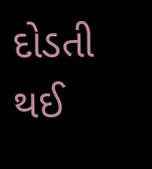દોડતી થઈ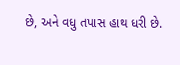છે, અને વધુ તપાસ હાથ ધરી છે.